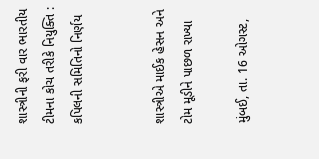શાસ્ત્રીની ફરી વાર ભારતીય ટીમના કોચ તરીકે નિયુક્તિ : કપિલની સમિતિનો નિર્ણય


શાસ્ત્રીએ માઈક હેસન અને ટોમ મૂડીને પાછળ રાખ્યા

મુંબઈ, તા. 16 ઓગસ્ટ,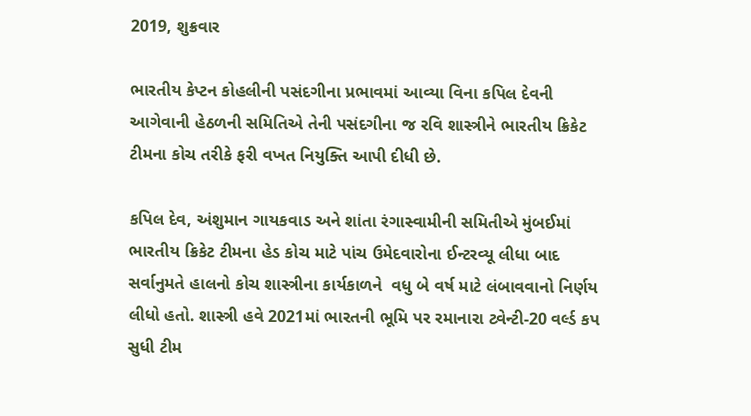2019, શુક્રવાર

ભારતીય કેપ્ટન કોહલીની પસંદગીના પ્રભાવમાં આવ્યા વિના કપિલ દેવની આગેવાની હેઠળની સમિતિએ તેની પસંદગીના જ રવિ શાસ્ત્રીને ભારતીય ક્રિકેટ ટીમના કોચ તરીકે ફરી વખત નિયુક્તિ આપી દીધી છે.

કપિલ દેવ, અંશુમાન ગાયકવાડ અને શાંતા રંગાસ્વામીની સમિતીએ મુંબઈમાં ભારતીય ક્રિકેટ ટીમના હેડ કોચ માટે પાંચ ઉમેદવારોના ઈન્ટરવ્યૂ લીધા બાદ સર્વાનુમતે હાલનો કોચ શાસ્ત્રીના કાર્યકાળને  વધુ બે વર્ષ માટે લંબાવવાનો નિર્ણય લીધો હતો. શાસ્ત્રી હવે 2021માં ભારતની ભૂમિ પર રમાનારા ટ્વેન્ટી-20 વર્લ્ડ કપ સુધી ટીમ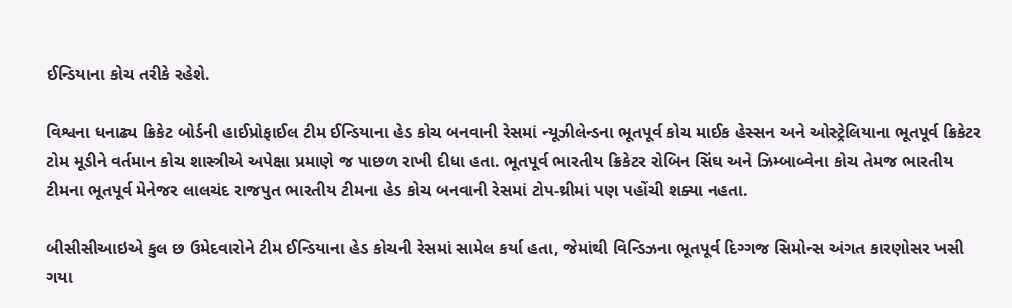ઈન્ડિયાના કોચ તરીકે રહેશે.

વિશ્વના ધનાઢ્ય ક્રિકેટ બોર્ડની હાઈપ્રોફાઈલ ટીમ ઈન્ડિયાના હેડ કોચ બનવાની રેસમાં ન્યૂઝીલેન્ડના ભૂતપૂર્વ કોચ માઈક હેસ્સન અને ઓસ્ટ્રેલિયાના ભૂતપૂર્વ ક્રિકેટર ટોમ મૂડીને વર્તમાન કોચ શાસ્ત્રીએ અપેક્ષા પ્રમાણે જ પાછળ રાખી દીધા હતા. ભૂતપૂર્વ ભારતીય ક્રિકેટર રોબિન સિંઘ અને ઝિમ્બાબ્વેના કોચ તેમજ ભારતીય ટીમના ભૂતપૂર્વ મેનેજર લાલચંદ રાજપુત ભારતીય ટીમના હેડ કોચ બનવાની રેસમાં ટોપ-થ્રીમાં પણ પહોંચી શક્યા નહતા.

બીસીસીઆઇએ કુલ છ ઉમેદવારોને ટીમ ઈન્ડિયાના હેડ કોચની રેસમાં સામેલ કર્યા હતા, જેમાંથી વિન્ડિઝના ભૂતપૂર્વ દિગ્ગજ સિમોન્સ અંગત કારણોસર ખસી ગયા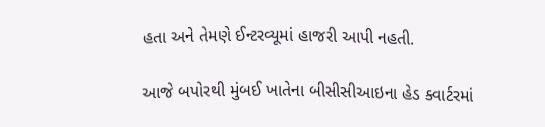હતા અને તેમણે ઈન્ટરવ્યૂમાં હાજરી આપી નહતી.

આજે બપોરથી મુંબઈ ખાતેના બીસીસીઆઇના હેડ ક્વાર્ટરમાં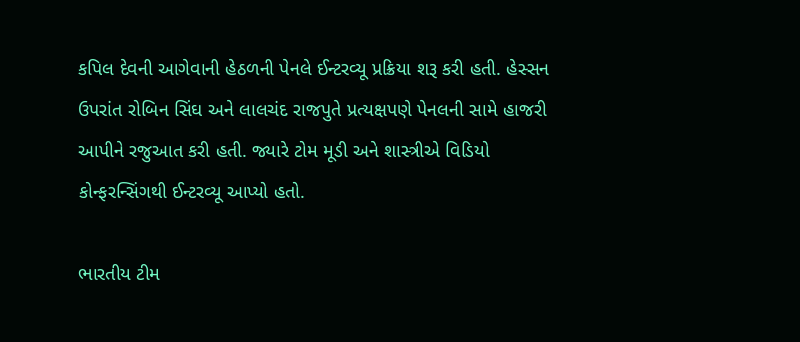કપિલ દેવની આગેવાની હેઠળની પેનલે ઈન્ટરવ્યૂ પ્રક્રિયા શરૂ કરી હતી. હેસ્સન ઉપરાંત રોબિન સિંઘ અને લાલચંદ રાજપુતે પ્રત્યક્ષપણે પેનલની સામે હાજરી આપીને રજુઆત કરી હતી. જ્યારે ટોમ મૂડી અને શાસ્ત્રીએ વિડિયો કોન્ફરન્સિંગથી ઈન્ટરવ્યૂ આપ્યો હતો.

ભારતીય ટીમ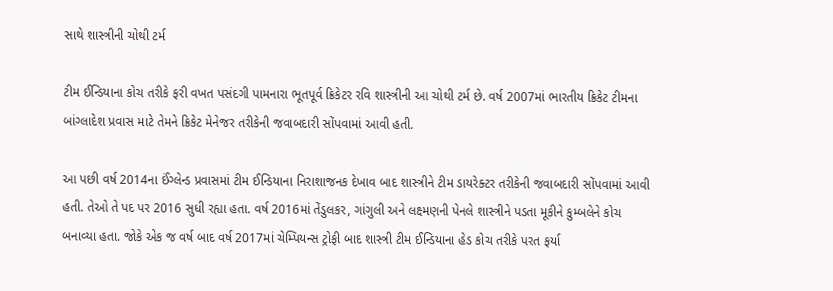સાથે શાસ્ત્રીની ચોથી ટર્મ

ટીમ ઈન્ડિયાના કોચ તરીકે ફરી વખત પસંદગી પામનારા ભૂતપૂર્વ ક્રિકેટર રવિ શાસ્ત્રીની આ ચોથી ટર્મ છે. વર્ષ 2007માં ભારતીય ક્રિકેટ ટીમના બાંગ્લાદેશ પ્રવાસ માટે તેમને ક્રિકેટ મેનેજર તરીકેની જવાબદારી સોંપવામાં આવી હતી.

આ પછી વર્ષ 2014ના ઈંગ્લેન્ડ પ્રવાસમાં ટીમ ઈન્ડિયાના નિરાશાજનક દેખાવ બાદ શાસ્ત્રીને ટીમ ડાયરેક્ટર તરીકેની જવાબદારી સોંપવામાં આવી હતી. તેઓ તે પદ પર 2016 સુધી રહ્યા હતા. વર્ષ 2016માં તેંડુલકર, ગાંગુલી અને લક્ષ્મણની પેનલે શાસ્ત્રીને પડતા મૂકીને કુમ્બલેને કોચ બનાવ્યા હતા. જોકે એક જ વર્ષ બાદ વર્ષ 2017માં ચેમ્પિયન્સ ટ્રોફી બાદ શાસ્ત્રી ટીમ ઈન્ડિયાના હેડ કોચ તરીકે પરત ફર્યા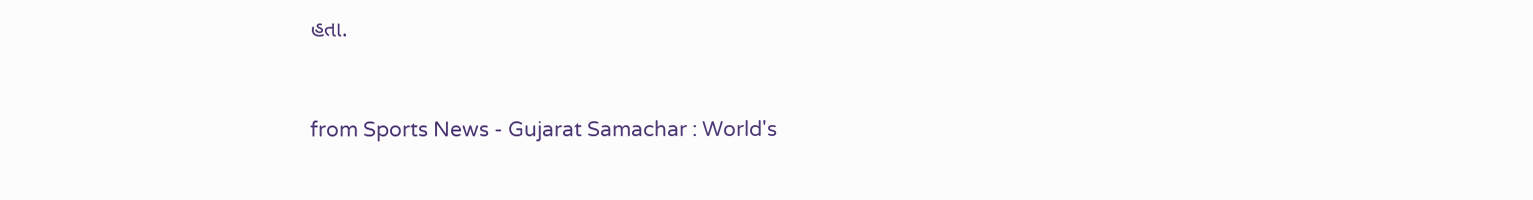હતા.



from Sports News - Gujarat Samachar : World's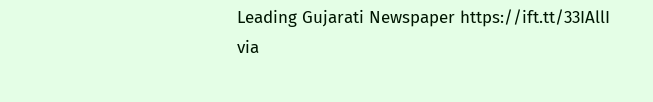Leading Gujarati Newspaper https://ift.tt/33IAllI
via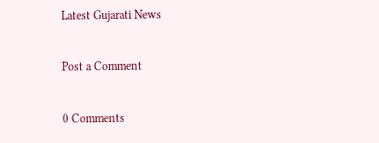Latest Gujarati News

Post a Comment

0 Comments